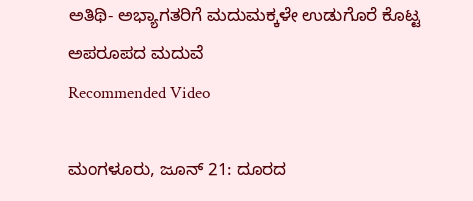ಅತಿಥಿ- ಅಭ್ಯಾಗತರಿಗೆ ಮದುಮಕ್ಕಳೇ ಉಡುಗೊರೆ ಕೊಟ್ಟ ಅಪರೂಪದ ಮದುವೆ
Recommended Video

ಮಂಗಳೂರು, ಜೂನ್ 21: ದೂರದ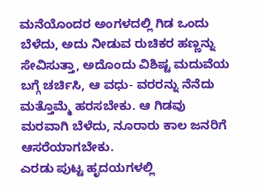ಮನೆಯೊಂದರ ಅಂಗಳದಲ್ಲಿ ಗಿಡ ಒಂದು ಬೆಳೆದು, ಅದು ನೀಡುವ ರುಚಿಕರ ಹಣ್ಣನ್ನು ಸೇವಿಸುತ್ತಾ, ಅದೊಂದು ವಿಶಿಷ್ಟ ಮದುವೆಯ ಬಗ್ಗೆ ಚರ್ಚಿಸಿ, ಆ ವಧು- ವರರನ್ನು ನೆನೆದು ಮತ್ತೊಮ್ಮೆ ಹರಸಬೇಕು. ಆ ಗಿಡವು ಮರವಾಗಿ ಬೆಳೆದು, ನೂರಾರು ಕಾಲ ಜನರಿಗೆ ಆಸರೆಯಾಗಬೇಕು.
ಎರಡು ಪುಟ್ಟ ಹೃದಯಗಳಲ್ಲಿ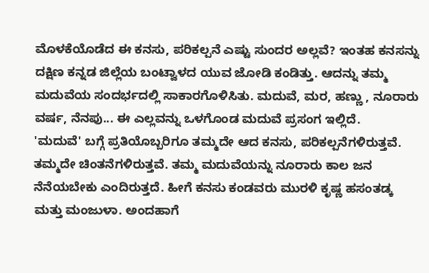ಮೊಳಕೆಯೊಡೆದ ಈ ಕನಸು, ಪರಿಕಲ್ಪನೆ ಎಷ್ಟು ಸುಂದರ ಅಲ್ಲವೆ? ಇಂತಹ ಕನಸನ್ನು ದಕ್ಷಿಣ ಕನ್ನಡ ಜಿಲ್ಲೆಯ ಬಂಟ್ವಾಳದ ಯುವ ಜೋಡಿ ಕಂಡಿತ್ತು. ಆದನ್ನು ತಮ್ಮ ಮದುವೆಯ ಸಂದರ್ಭದಲ್ಲಿ ಸಾಕಾರಗೊಳಿಸಿತು. ಮದುವೆ, ಮರ, ಹಣ್ಣು , ನೂರಾರು ವರ್ಷ, ನೆನಪು... ಈ ಎಲ್ಲವನ್ನು ಒಳಗೊಂಡ ಮದುವೆ ಪ್ರಸಂಗ ಇಲ್ಲಿದೆ.
'ಮದುವೆ' ಬಗ್ಗೆ ಪ್ರತಿಯೊಬ್ಬರಿಗೂ ತಮ್ಮದೇ ಆದ ಕನಸು, ಪರಿಕಲ್ಪನೆಗಳಿರುತ್ತವೆ. ತಮ್ಮದೇ ಚಿಂತನೆಗಳಿರುತ್ತವೆ. ತಮ್ಮ ಮದುವೆಯನ್ನು ನೂರಾರು ಕಾಲ ಜನ ನೆನೆಯಬೇಕು ಎಂದಿರುತ್ತದೆ. ಹೀಗೆ ಕನಸು ಕಂಡವರು ಮುರಳಿ ಕೃಷ್ಣ ಹಸಂತಡ್ಕ ಮತ್ತು ಮಂಜುಳಾ. ಅಂದಹಾಗೆ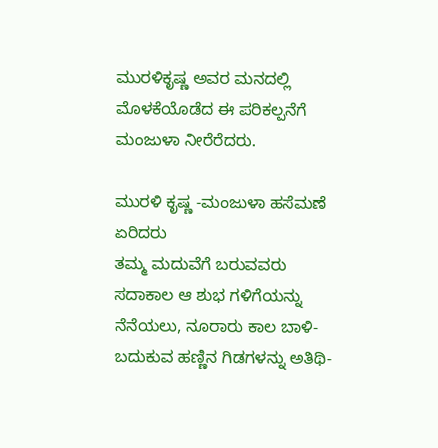ಮುರಳಿಕೃಷ್ಣ ಅವರ ಮನದಲ್ಲಿ ಮೊಳಕೆಯೊಡೆದ ಈ ಪರಿಕಲ್ಪನೆಗೆ ಮಂಜುಳಾ ನೀರೆರೆದರು.

ಮುರಳಿ ಕೃಷ್ಣ -ಮಂಜುಳಾ ಹಸೆಮಣೆ ಏರಿದರು
ತಮ್ಮ ಮದುವೆಗೆ ಬರುವವರು ಸದಾಕಾಲ ಆ ಶುಭ ಗಳಿಗೆಯನ್ನು ನೆನೆಯಲು, ನೂರಾರು ಕಾಲ ಬಾಳಿ- ಬದುಕುವ ಹಣ್ಣಿನ ಗಿಡಗಳನ್ನು ಅತಿಥಿ-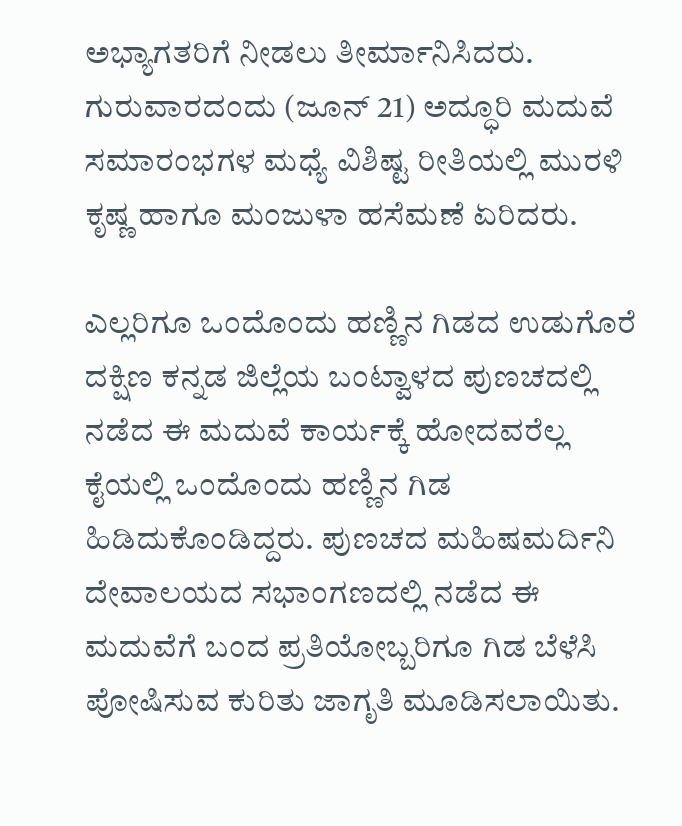ಅಭ್ಯಾಗತರಿಗೆ ನೀಡಲು ತೀರ್ಮಾನಿಸಿದರು. ಗುರುವಾರದಂದು (ಜೂನ್ 21) ಅದ್ಧೂರಿ ಮದುವೆ ಸಮಾರಂಭಗಳ ಮಧ್ಯೆ ವಿಶಿಷ್ಟ ರೀತಿಯಲ್ಲಿ ಮುರಳಿ ಕೃಷ್ಣ ಹಾಗೂ ಮಂಜುಳಾ ಹಸೆಮಣೆ ಏರಿದರು.

ಎಲ್ಲರಿಗೂ ಒಂದೊಂದು ಹಣ್ಣಿನ ಗಿಡದ ಉಡುಗೊರೆ
ದಕ್ಷಿಣ ಕನ್ನಡ ಜಿಲ್ಲೆಯ ಬಂಟ್ವಾಳದ ಪುಣಚದಲ್ಲಿ ನಡೆದ ಈ ಮದುವೆ ಕಾರ್ಯಕ್ಕೆ ಹೋದವರೆಲ್ಲ ಕೈಯಲ್ಲಿ ಒಂದೊಂದು ಹಣ್ಣಿನ ಗಿಡ ಹಿಡಿದುಕೊಂಡಿದ್ದರು. ಪುಣಚದ ಮಹಿಷಮರ್ದಿನಿ ದೇವಾಲಯದ ಸಭಾಂಗಣದಲ್ಲಿ ನಡೆದ ಈ ಮದುವೆಗೆ ಬಂದ ಪ್ರತಿಯೋಬ್ಬರಿಗೂ ಗಿಡ ಬೆಳೆಸಿ ಪೋಷಿಸುವ ಕುರಿತು ಜಾಗೃತಿ ಮೂಡಿಸಲಾಯಿತು.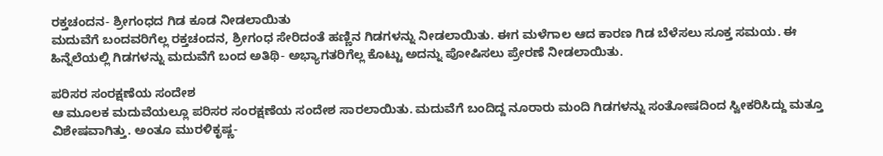ರಕ್ತಚಂದನ- ಶ್ರೀಗಂಧದ ಗಿಡ ಕೂಡ ನೀಡಲಾಯಿತು
ಮದುವೆಗೆ ಬಂದವರಿಗೆಲ್ಲ ರಕ್ತಚಂದನ, ಶ್ರೀಗಂಧ ಸೇರಿದಂತೆ ಹಣ್ಣಿನ ಗಿಡಗಳನ್ನು ನೀಡಲಾಯಿತು. ಈಗ ಮಳೆಗಾಲ ಆದ ಕಾರಣ ಗಿಡ ಬೆಳೆಸಲು ಸೂಕ್ತ ಸಮಯ. ಈ ಹಿನ್ನೆಲೆಯಲ್ಲಿ ಗಿಡಗಳನ್ನು ಮದುವೆಗೆ ಬಂದ ಅತಿಥಿ- ಅಭ್ಯಾಗತರಿಗೆಲ್ಲ ಕೊಟ್ಟು ಅದನ್ನು ಪೋಷಿಸಲು ಪ್ರೇರಣೆ ನೀಡಲಾಯಿತು.

ಪರಿಸರ ಸಂರಕ್ಷಣೆಯ ಸಂದೇಶ
ಆ ಮೂಲಕ ಮದುವೆಯಲ್ಲೂ ಪರಿಸರ ಸಂರಕ್ಷಣೆಯ ಸಂದೇಶ ಸಾರಲಾಯಿತು. ಮದುವೆಗೆ ಬಂದಿದ್ದ ನೂರಾರು ಮಂದಿ ಗಿಡಗಳನ್ನು ಸಂತೋಷದಿಂದ ಸ್ವೀಕರಿಸಿದ್ದು ಮತ್ತೂ ವಿಶೇಷವಾಗಿತ್ತು. ಅಂತೂ ಮುರಳಿಕೃಷ್ಣ-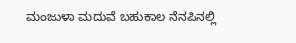ಮಂಜುಳಾ ಮದುವೆ ಬಹುಕಾಲ ನೆನಪಿನಲ್ಲಿ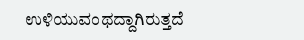ಉಳಿಯುವಂಥದ್ದಾಗಿರುತ್ತದೆ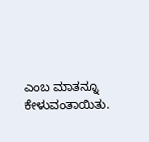ಎಂಬ ಮಾತನ್ನೂ ಕೇಳುವಂತಾಯಿತು.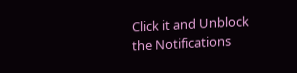Click it and Unblock the Notifications